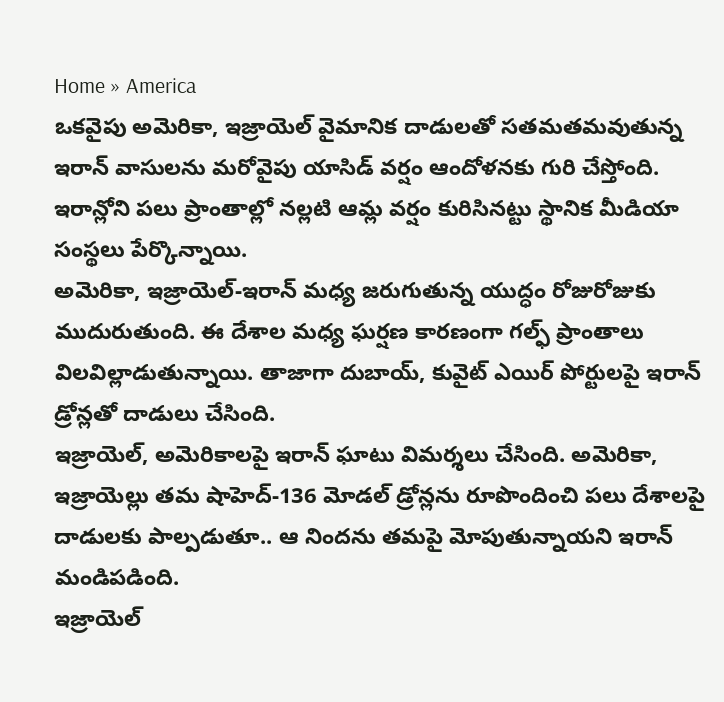Home » America
ఒకవైపు అమెరికా, ఇజ్రాయెల్ వైమానిక దాడులతో సతమతమవుతున్న ఇరాన్ వాసులను మరోవైపు యాసిడ్ వర్షం ఆందోళనకు గురి చేస్తోంది. ఇరాన్లోని పలు ప్రాంతాల్లో నల్లటి ఆమ్ల వర్షం కురిసినట్టు స్థానిక మీడియా సంస్థలు పేర్కొన్నాయి.
అమెరికా, ఇజ్రాయెల్-ఇరాన్ మధ్య జరుగుతున్న యుద్ధం రోజురోజుకు ముదురుతుంది. ఈ దేశాల మధ్య ఘర్షణ కారణంగా గల్ఫ్ ప్రాంతాలు విలవిల్లాడుతున్నాయి. తాజాగా దుబాయ్, కువైట్ ఎయిర్ పోర్టులపై ఇరాన్ డ్రోన్లతో దాడులు చేసింది.
ఇజ్రాయెల్, అమెరికాలపై ఇరాన్ ఘాటు విమర్శలు చేసింది. అమెరికా, ఇజ్రాయెల్లు తమ షాహెద్-136 మోడల్ డ్రోన్లను రూపొందించి పలు దేశాలపై దాడులకు పాల్పడుతూ.. ఆ నిందను తమపై మోపుతున్నాయని ఇరాన్ మండిపడింది.
ఇజ్రాయెల్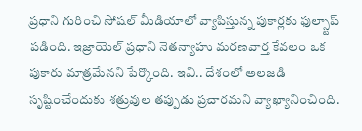ప్రధాని గురించి సోషల్ మీడియాలో వ్యాపిస్తున్న పుకార్లకు ఫుల్స్టాప్ పడింది. ఇజ్రాయెల్ ప్రధాని నెతన్యాహు మరణవార్త కేవలం ఒక పుకారు మాత్రమేనని పేర్కొంది. ఇవి.. దేశంలో అలజడి సృష్టించేందుకు శత్రువుల తప్పుడు ప్రచారమని వ్యాఖ్యానించింది.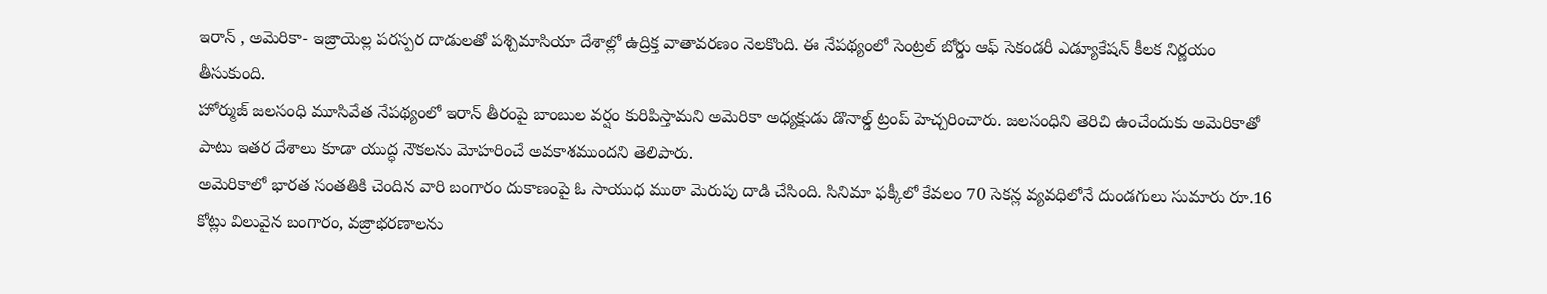ఇరాన్ , అమెరికా- ఇజ్రాయెల్ల పరస్పర దాడులతో పశ్చిమాసియా దేశాల్లో ఉద్రిక్త వాతావరణం నెలకొంది. ఈ నేపథ్యంలో సెంట్రల్ బోర్డు ఆఫ్ సెకండరీ ఎడ్యూకేషన్ కీలక నిర్ణయం తీసుకుంది.
హోర్ముజ్ జలసంధి మూసివేత నేపథ్యంలో ఇరాన్ తీరంపై బాంబుల వర్షం కురిపిస్తామని అమెరికా అధ్యక్షుడు డొనాల్డ్ ట్రంప్ హెచ్చరించారు. జలసంధిని తెరిచి ఉంచేందుకు అమెరికాతో పాటు ఇతర దేశాలు కూడా యుద్ధ నౌకలను మోహరించే అవకాశముందని తెలిపారు.
అమెరికాలో భారత సంతతికి చెందిన వారి బంగారం దుకాణంపై ఓ సాయుధ ముఠా మెరుపు దాడి చేసింది. సినిమా ఫక్కీలో కేవలం 70 సెకన్ల వ్యవధిలోనే దుండగులు సుమారు రూ.16 కోట్లు విలువైన బంగారం, వజ్రాభరణాలను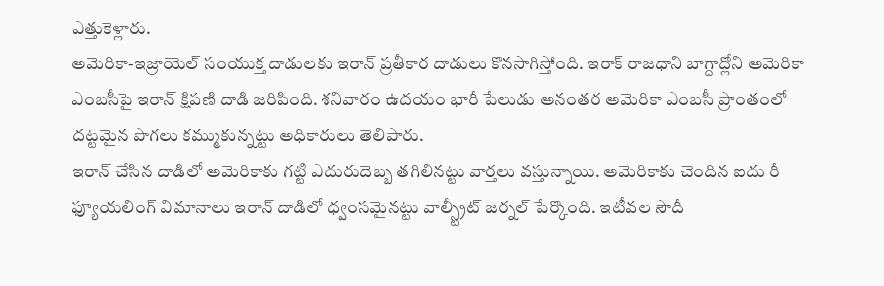ఎత్తుకెళ్లారు.
అమెరికా-ఇజ్రాయెల్ సంయుక్త దాడులకు ఇరాన్ ప్రతీకార దాడులు కొనసాగిస్తోంది. ఇరాక్ రాజధాని బాగ్దాద్లోని అమెరికా ఎంబసీపై ఇరాన్ క్షిపణి దాడి జరిపింది. శనివారం ఉదయం భారీ పేలుడు అనంతర అమెరికా ఎంబసీ ప్రాంతంలో దట్టమైన పొగలు కమ్ముకున్నట్టు అధికారులు తెలిపారు.
ఇరాన్ చేసిన దాడిలో అమెరికాకు గట్టి ఎదురుదెబ్బ తగిలినట్టు వార్తలు వస్తున్నాయి. అమెరికాకు చెందిన ఐదు రీ ఫ్యూయలింగ్ విమానాలు ఇరాన్ దాడిలో ధ్వంసమైనట్టు వాల్స్ట్రీట్ జర్నల్ పేర్కొంది. ఇటీవల సౌదీ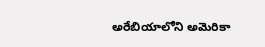అరేబియాలోని అమెరికా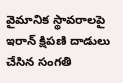వైమానిక స్థావరాలపై ఇరాన్ క్షిపణి దాడులు చేసిన సంగతి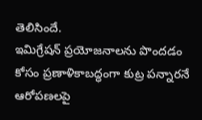తెలిసిందే.
ఇమిగ్రేషన్ ప్రయోజనాలను పొందడం కోసం ప్రణాళికాబద్ధంగా కుట్ర పన్నారనే ఆరోపణలపై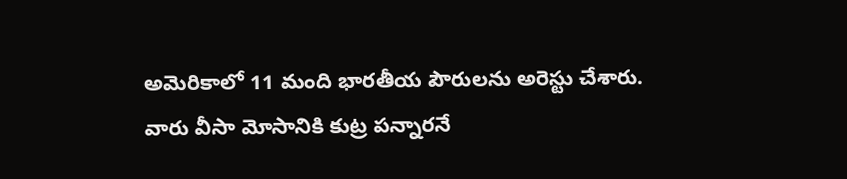అమెరికాలో 11 మంది భారతీయ పౌరులను అరెస్టు చేశారు. వారు వీసా మోసానికి కుట్ర పన్నారనే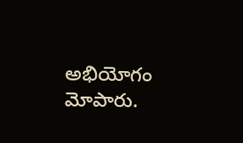అభియోగం మోపారు.